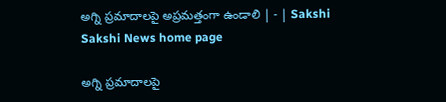అగ్ని ప్రమాదాలపై అప్రమత్తంగా ఉండాలి | - | Sakshi
Sakshi News home page

అగ్ని ప్రమాదాలపై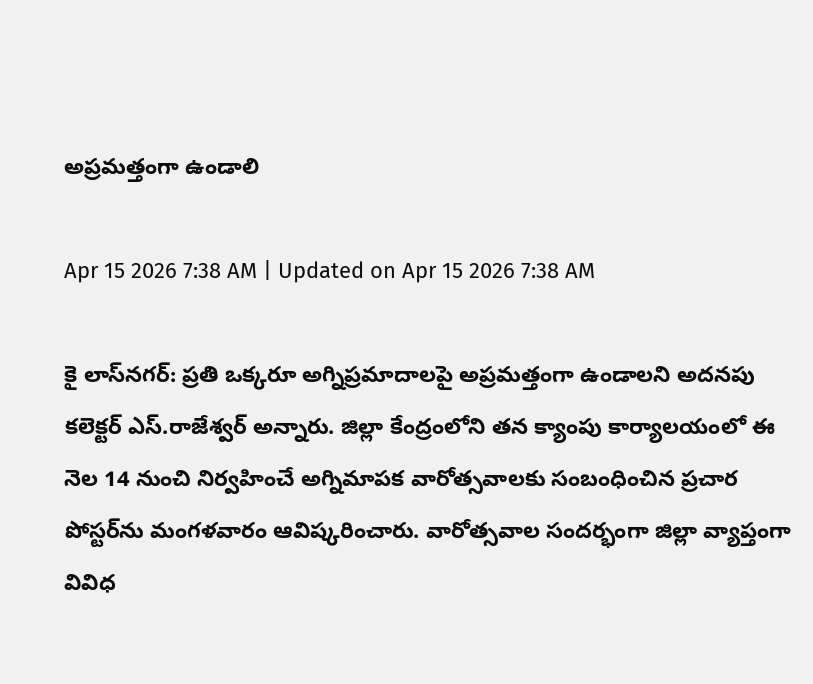అప్రమత్తంగా ఉండాలి

Apr 15 2026 7:38 AM | Updated on Apr 15 2026 7:38 AM

కై లాస్‌నగర్‌: ప్రతి ఒక్కరూ అగ్నిప్రమాదాలపై అప్రమత్తంగా ఉండాలని అదనపు కలెక్టర్‌ ఎస్‌.రాజేశ్వర్‌ అన్నారు. జిల్లా కేంద్రంలోని తన క్యాంపు కార్యాలయంలో ఈ నెల 14 నుంచి నిర్వహించే అగ్నిమాపక వారోత్సవాలకు సంబంధించిన ప్రచార పోస్టర్‌ను మంగళవారం ఆవిష్కరించారు. వారోత్సవాల సందర్భంగా జిల్లా వ్యాప్తంగా వివిధ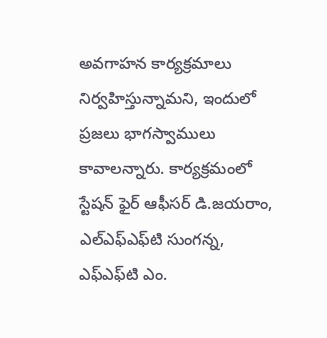అవగాహన కార్యక్రమాలు నిర్వహిస్తున్నామని, ఇందులో ప్రజలు భాగస్వాములు కావాలన్నారు. కార్యక్రమంలో స్టేషన్‌ ఫైర్‌ ఆఫీసర్‌ డి.జయరాం, ఎల్‌ఎఫ్‌ఎఫ్‌టి సుంగన్న, ఎఫ్‌ఎఫ్‌టి ఎం.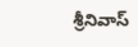శ్రీనివాస్‌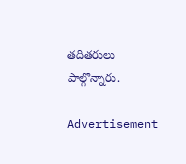తదితరులు పాల్గొన్నారు.

Advertisement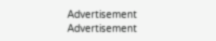Advertisement
Advertisement